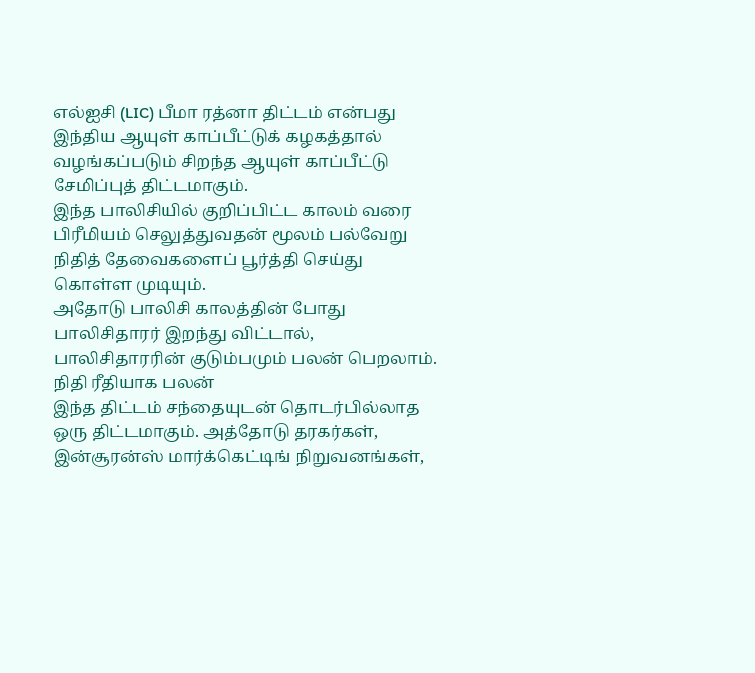எல்ஐசி (LIC) பீமா ரத்னா திட்டம் என்பது இந்திய ஆயுள் காப்பீட்டுக் கழகத்தால் வழங்கப்படும் சிறந்த ஆயுள் காப்பீட்டு சேமிப்புத் திட்டமாகும்.
இந்த பாலிசியில் குறிப்பிட்ட காலம் வரை பிரீமியம் செலுத்துவதன் மூலம் பல்வேறு நிதித் தேவைகளைப் பூர்த்தி செய்து கொள்ள முடியும்.
அதோடு பாலிசி காலத்தின் போது பாலிசிதாரர் இறந்து விட்டால், பாலிசிதாரரின் குடும்பமும் பலன் பெறலாம்.
நிதி ரீதியாக பலன்
இந்த திட்டம் சந்தையுடன் தொடர்பில்லாத ஒரு திட்டமாகும். அத்தோடு தரகர்கள், இன்சூரன்ஸ் மார்க்கெட்டிங் நிறுவனங்கள்,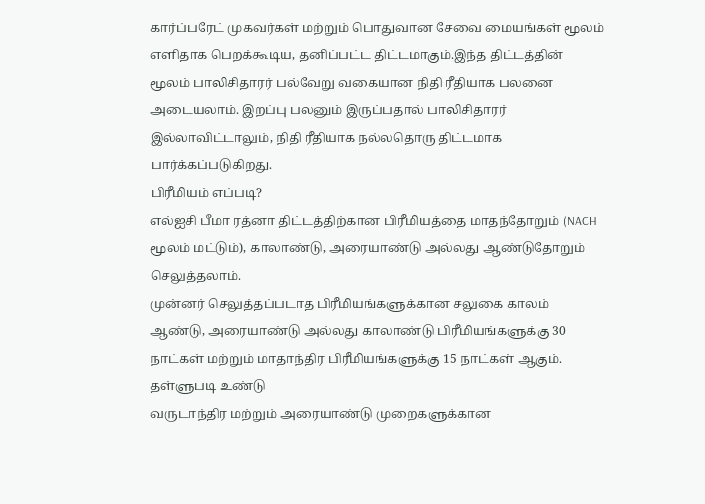கார்ப்பரேட் முகவர்கள் மற்றும் பொதுவான சேவை மையங்கள் மூலம் எளிதாக பெறக்கூடிய, தனிப்பட்ட திட்டமாகும்.இந்த திட்டத்தின் மூலம் பாலிசிதாரர் பல்வேறு வகையான நிதி ரீதியாக பலனை அடையலாம். இறப்பு பலனும் இருப்பதால் பாலிசிதாரர் இல்லாவிட்டாலும், நிதி ரீதியாக நல்லதொரு திட்டமாக பார்க்கப்படுகிறது.
பிரீமியம் எப்படி?
எல்ஐசி பீமா ரத்னா திட்டத்திற்கான பிரீமியத்தை மாதந்தோறும் (NACH மூலம் மட்டும்), காலாண்டு, அரையாண்டு அல்லது ஆண்டுதோறும் செலுத்தலாம்.
முன்னர் செலுத்தப்படாத பிரீமியங்களுக்கான சலுகை காலம் ஆண்டு, அரையாண்டு அல்லது காலாண்டு பிரீமியங்களுக்கு 30 நாட்கள் மற்றும் மாதாந்திர பிரீமியங்களுக்கு 15 நாட்கள் ஆகும்.
தள்ளுபடி உண்டு
வருடாந்திர மற்றும் அரையாண்டு முறைகளுக்கான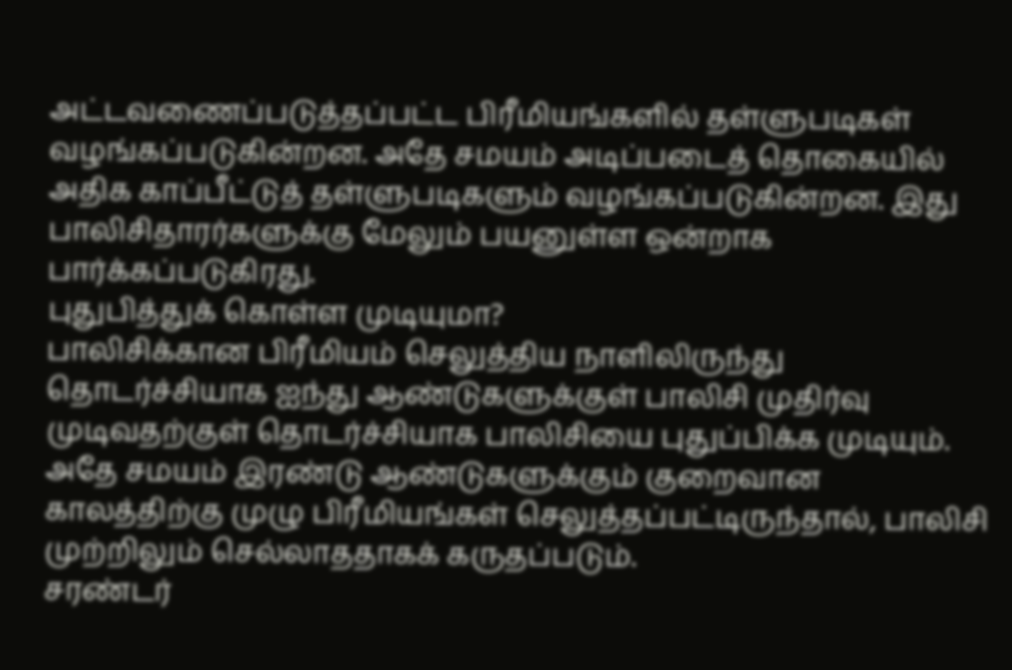அட்டவணைப்படுத்தப்பட்ட பிரீமியங்களில் தள்ளுபடிகள் வழங்கப்படுகின்றன. அதே சமயம் அடிப்படைத் தொகையில் அதிக காப்பீட்டுத் தள்ளுபடிகளும் வழங்கப்படுகின்றன. இது பாலிசிதாரர்களுக்கு மேலும் பயனுள்ள ஒன்றாக பார்க்கப்படுகிரது.
புதுபித்துக் கொள்ள முடியுமா?
பாலிசிக்கான பிரீமியம் செலுத்திய நாளிலிருந்து தொடர்ச்சியாக ஐந்து ஆண்டுகளுக்குள் பாலிசி முதிர்வு முடிவதற்குள் தொடர்ச்சியாக பாலிசியை புதுப்பிக்க முடியும்.
அதே சமயம் இரண்டு ஆண்டுகளுக்கும் குறைவான காலத்திற்கு முழு பிரீமியங்கள் செலுத்தப்பட்டிருந்தால், பாலிசி முற்றிலும் செல்லாததாகக் கருதப்படும்.
சரண்டர்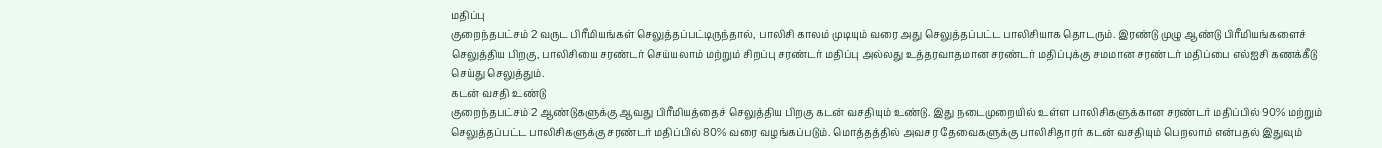மதிப்பு
குறைந்தபட்சம் 2 வருட பிரீமியங்கள் செலுத்தப்பட்டிருந்தால், பாலிசி காலம் முடியும் வரை அது செலுத்தப்பட்ட பாலிசியாக தொடரும். இரண்டு முழு ஆண்டு பிரீமியங்களைச் செலுத்திய பிறகு, பாலிசியை சரண்டர் செய்யலாம் மற்றும் சிறப்பு சரண்டர் மதிப்பு அல்லது உத்தரவாதமான சரண்டர் மதிப்புக்கு சமமான சரண்டர் மதிப்பை எல்ஐசி கணக்கீடு செய்து செலுத்தும்.
கடன் வசதி உண்டு
குறைந்தபட்சம் 2 ஆண்டுகளுக்கு ஆவது பிரீமியத்தைச் செலுத்திய பிறகு கடன் வசதியும் உண்டு. இது நடைமுறையில் உள்ள பாலிசிகளுக்கான சரண்டர் மதிப்பில் 90% மற்றும் செலுத்தப்பட்ட பாலிசிகளுக்கு சரண்டர் மதிப்பில் 80% வரை வழங்கப்படும். மொத்தத்தில் அவசர தேவைகளுக்கு பாலிசிதாரர் கடன் வசதியும் பெறலாம் என்பதல் இதுவும்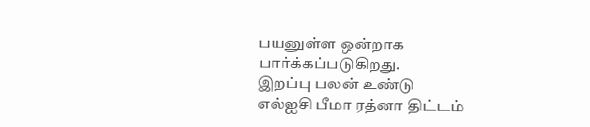பயனுள்ள ஒன்றாக பார்க்கப்படுகிறது.
இறப்பு பலன் உண்டு
எல்ஐசி பீமா ரத்னா திட்டம்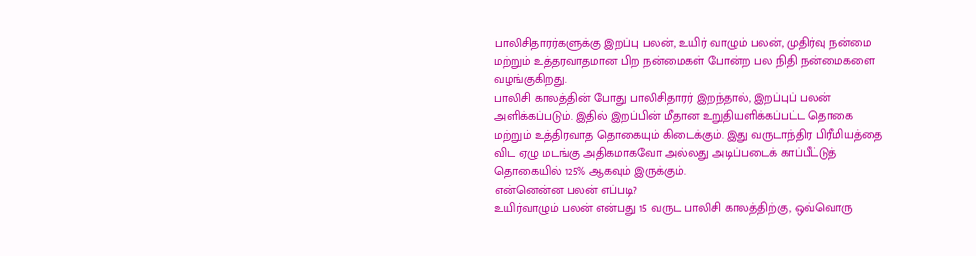பாலிசிதாரர்களுக்கு இறப்பு பலன், உயிர் வாழும் பலன், முதிர்வு நன்மை மற்றும் உத்தரவாதமான பிற நன்மைகள் போன்ற பல நிதி நன்மைகளை வழங்குகிறது.
பாலிசி காலத்தின் போது பாலிசிதாரர் இறந்தால், இறப்புப் பலன் அளிக்கப்படும். இதில் இறப்பின் மீதான உறுதியளிக்கப்பட்ட தொகை மற்றும் உத்திரவாத தொகையும் கிடைக்கும். இது வருடாந்திர பிரீமியத்தை விட ஏழு மடங்கு அதிகமாகவோ அல்லது அடிப்படைக் காப்பீட்டுத் தொகையில் 125% ஆகவும் இருக்கும்.
என்னென்ன பலன் எப்படி?
உயிர்வாழும் பலன் என்பது 15 வருட பாலிசி காலத்திற்கு, ஒவ்வொரு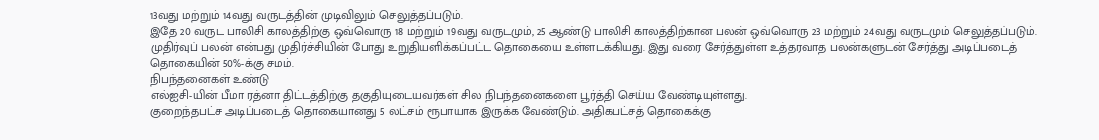13வது மற்றும் 14வது வருடத்தின் முடிவிலும் செலுத்தப்படும்.
இதே 20 வருட பாலிசி காலத்திற்கு ஒவ்வொரு 18 மற்றும் 19வது வருடமும், 25 ஆண்டு பாலிசி காலத்திற்கான பலன் ஒவ்வொரு 23 மற்றும் 24வது வருடமும் செலுத்தப்படும். முதிர்வுப் பலன் என்பது முதிர்ச்சியின் போது உறுதியளிக்கப்பட்ட தொகையை உள்ளடக்கியது. இது வரை சேர்த்துள்ள உத்தரவாத பலன்களுடன் சேர்த்து அடிப்படைத் தொகையின் 50%-க்கு சமம்.
நிபந்தனைகள் உண்டு
எல்ஐசி-யின் பீமா ரத்னா திட்டத்திற்கு தகுதியுடையவர்கள் சில நிபந்தனைகளை பூர்த்தி செய்ய வேண்டியுள்ளது.
குறைந்தபட்ச அடிப்படைத் தொகையானது 5 லட்சம் ரூபாயாக இருக்க வேண்டும். அதிகபட்சத் தொகைக்கு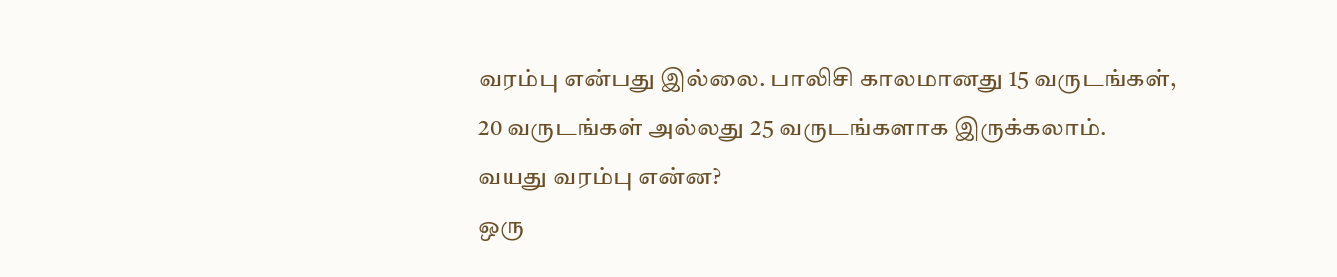வரம்பு என்பது இல்லை. பாலிசி காலமானது 15 வருடங்கள், 20 வருடங்கள் அல்லது 25 வருடங்களாக இருக்கலாம்.
வயது வரம்பு என்ன?
ஒரு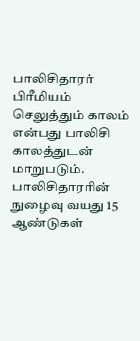பாலிசிதாரர் பிரீமியம் செலுத்தும் காலம் என்பது பாலிசி காலத்துடன் மாறுபடும்.
பாலிசிதாரரின் நுழைவு வயது 15 ஆண்டுகள்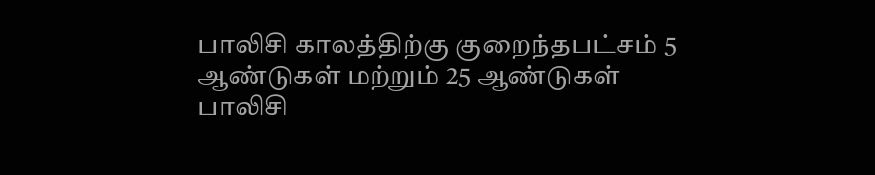பாலிசி காலத்திற்கு குறைந்தபட்சம் 5 ஆண்டுகள் மற்றும் 25 ஆண்டுகள் பாலிசி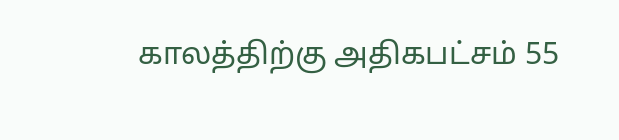காலத்திற்கு அதிகபட்சம் 55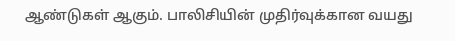ஆண்டுகள் ஆகும். பாலிசியின் முதிர்வுக்கான வயது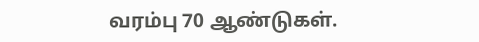வரம்பு 70 ஆண்டுகள்.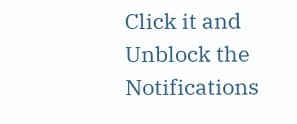Click it and Unblock the Notifications